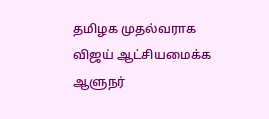தமிழக முதல்வராக விஜய் ஆட்சியமைக்க ஆளுநர்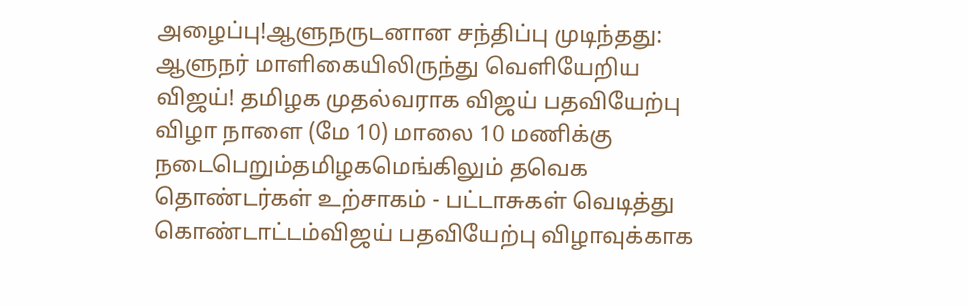அழைப்பு!ஆளுநருடனான சந்திப்பு முடிந்தது: ஆளுநர் மாளிகையிலிருந்து வெளியேறிய விஜய்! தமிழக முதல்வராக விஜய் பதவியேற்பு விழா நாளை (மே 10) மாலை 10 மணிக்கு நடைபெறும்தமிழகமெங்கிலும் தவெக தொண்டர்கள் உற்சாகம் - பட்டாசுகள் வெடித்து கொண்டாட்டம்விஜய் பதவியேற்பு விழாவுக்காக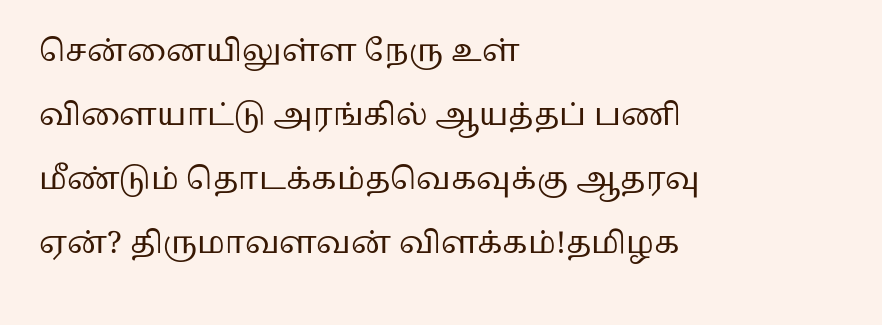சென்னையிலுள்ள நேரு உள் விளையாட்டு அரங்கில் ஆயத்தப் பணி மீண்டும் தொடக்கம்தவெகவுக்கு ஆதரவு ஏன்? திருமாவளவன் விளக்கம்!தமிழக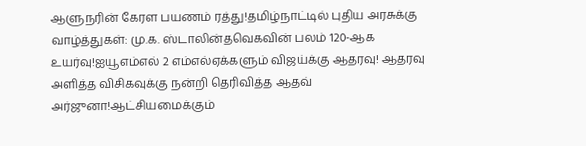ஆளுநரின் கேரள பயணம் ரத்து!தமிழ்நாட்டில் புதிய அரசுக்கு வாழ்த்துகள்: மு.க. ஸ்டாலின்தவெகவின் பலம் 120-ஆக உயர்வு!ஐயூஎம்எல் 2 எம்எல்ஏக்களும் விஜய்க்கு ஆதரவு! ஆதரவு அளித்த விசிகவுக்கு நன்றி தெரிவித்த ஆதவ் அர்ஜுனா!ஆட்சியமைக்கும்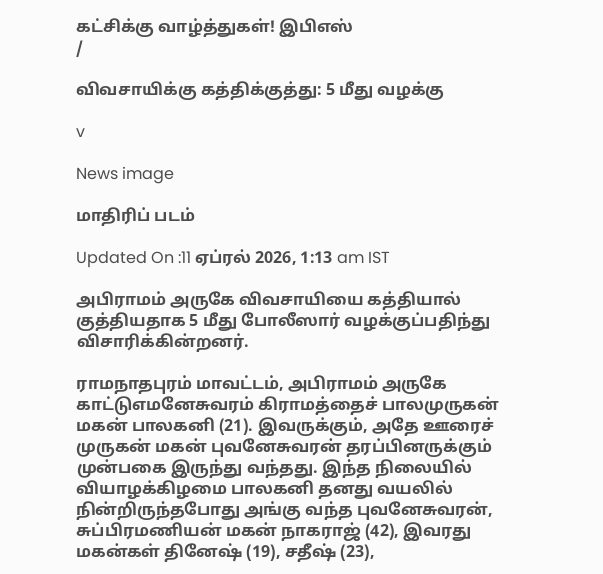கட்சிக்கு வாழ்த்துகள்! இபிஎஸ்
/

விவசாயிக்கு கத்திக்குத்து: 5 மீது வழக்கு

v

News image

மாதிரிப் படம்

Updated On :11 ஏப்ரல் 2026, 1:13 am IST

அபிராமம் அருகே விவசாயியை கத்தியால் குத்தியதாக 5 மீது போலீஸார் வழக்குப்பதிந்து விசாரிக்கின்றனர்.

ராமநாதபுரம் மாவட்டம், அபிராமம் அருகே காட்டுஎமனேசுவரம் கிராமத்தைச் பாலமுருகன் மகன் பாலகனி (21). இவருக்கும், அதே ஊரைச் முருகன் மகன் புவனேசுவரன் தரப்பினருக்கும் முன்பகை இருந்து வந்தது. இந்த நிலையில் வியாழக்கிழமை பாலகனி தனது வயலில் நின்றிருந்தபோது அங்கு வந்த புவனேசுவரன், சுப்பிரமணியன் மகன் நாகராஜ் (42), இவரது மகன்கள் தினேஷ் (19), சதீஷ் (23),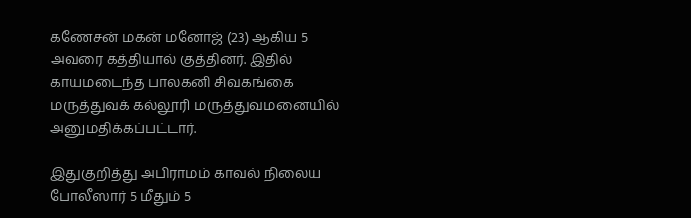கணேசன் மகன் மனோஜ் (23) ஆகிய 5 அவரை கத்தியால் குத்தினர். இதில் காயமடைந்த பாலகனி சிவகங்கை மருத்துவக் கல்லூரி மருத்துவமனையில் அனுமதிக்கப்பட்டார்.

இதுகுறித்து அபிராமம் காவல் நிலைய போலீஸார் 5 மீதும் 5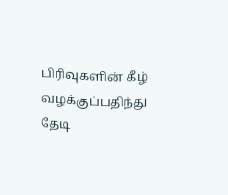பிரிவுகளின் கீழ் வழக்குப்பதிந்து தேடி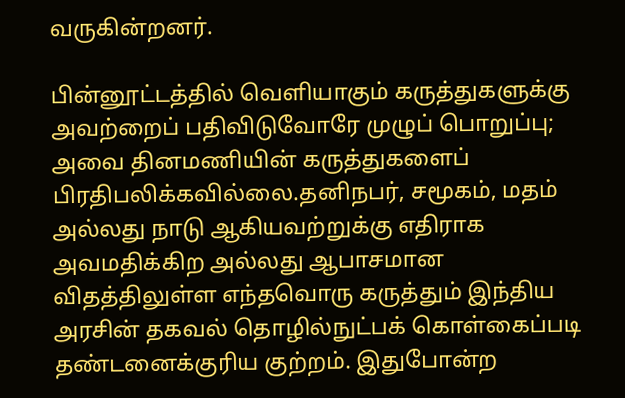வருகின்றனர்.

பின்னூட்டத்தில் வெளியாகும் கருத்துகளுக்கு அவற்றைப் பதிவிடுவோரே முழுப் பொறுப்பு; அவை தினமணியின் கருத்துகளைப் பிரதிபலிக்கவில்லை.தனிநபர், சமூகம், மதம் அல்லது நாடு ஆகியவற்றுக்கு எதிராக அவமதிக்கிற அல்லது ஆபாசமான விதத்திலுள்ள எந்தவொரு கருத்தும் இந்திய அரசின் தகவல் தொழில்நுட்பக் கொள்கைப்படி தண்டனைக்குரிய குற்றம். இதுபோன்ற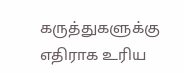கருத்துகளுக்கு எதிராக உரிய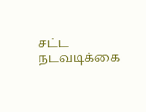சட்ட நடவடிக்கை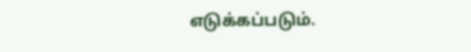எடுக்கப்படும்.